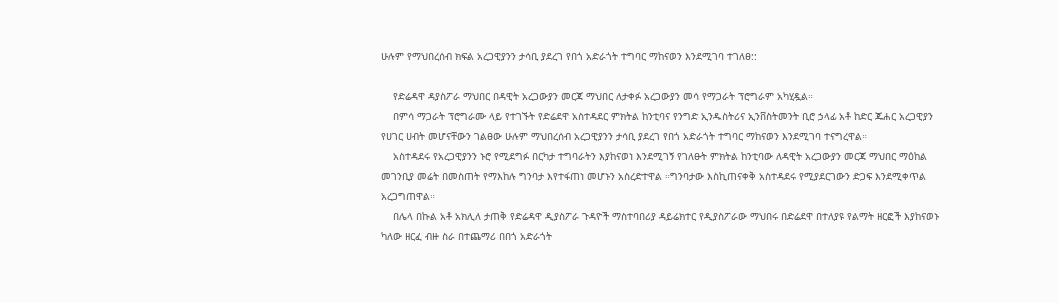ሁሉም የማህበረሰብ ክፍል አረጋዊያንን ታሳቢ ያደረገ የበጎ አድራጎት ተግባር ማከናወን እንደሚገባ ተገለፀ::

    የድሬዳዋ ዳያስፖራ ማህበር በዳዊት አረጋውያን መርጃ ማህበር ለታቀፉ አረጋውያን መሳ የማጋራት ፕሮግራም አካሂዷል።
    በምሳ ማጋራት ፕሮግራሙ ላይ የተገኙት የድሬደዋ አስተዳደር ምክትል ከንቲባና የንግድ ኢንዱስትሪና ኢንቨስትመንት ቢሮ ኃላፊ አቶ ከድር ጁሐር አረጋዊያን የሀገር ሀብት መሆናቸውን ገልፀው ሁሉም ማህበረሰብ አረጋዊያንን ታሳቢ ያደረገ የበጎ አድራጎት ተግባር ማከናወን እንደሚገባ ተናግረዋል።
    አስተዳደሩ የአረጋዊያንን ኑሮ የሚደግፉ በርካታ ተግባራትን እያከናወነ እንደሚገኝ የገለፁት ምክትል ከንቲባው ለዳዊት አረጋውያን መርጃ ማህበር ማዕከል መገንቢያ መሬት በመስጠት የማእከሉ ግንባታ እየተፋጠነ መሆኑን አስረድተዋል ።ግንባታው እስኪጠናቀቅ አስተዳደሩ የሚያደርገውን ድጋፍ እንደሚቀጥል አረጋግጠዋል።
    በሌላ በኩል አቶ አክሊለ ታጠቅ የድሬዳዋ ዲያስፖራ ጉዳዮች ማስተባበሪያ ዳይሬክተር የዲያስፖራው ማህበሩ በድሬደዋ በተለያዩ የልማት ዘርፎች እያከናወኑ ካለው ዘርፈ ብዙ ስራ በተጨማሪ በበጎ አድራጎት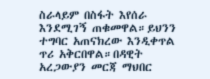ስራላይም በስፋት እየሰራ እንደሚገኝ ጠቁመዋል።ይህንን ተግባር አጠናክረው እንዲቀጥል ጥሪ አቅርበዋል።በዳዊት አረጋውያን መርጃ ማህበር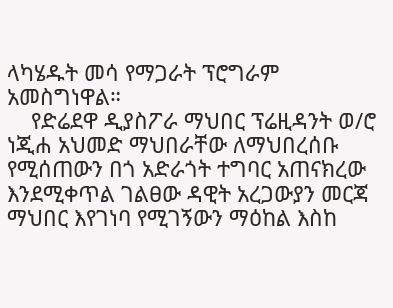ላካሄዱት መሳ የማጋራት ፕሮግራም አመስግነዋል።
    የድሬደዋ ዲያስፖራ ማህበር ፕሬዚዳንት ወ/ሮ ነጂሐ አህመድ ማህበራቸው ለማህበረሰቡ የሚሰጠውን በጎ አድራጎት ተግባር አጠናክረው እንደሚቀጥል ገልፀው ዳዊት አረጋውያን መርጃ ማህበር እየገነባ የሚገኝውን ማዕከል እስከ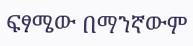ፍፃሜው በማንኛውም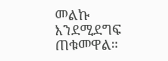መልኩ እንደሚደግፍ ጠቁመዋል።